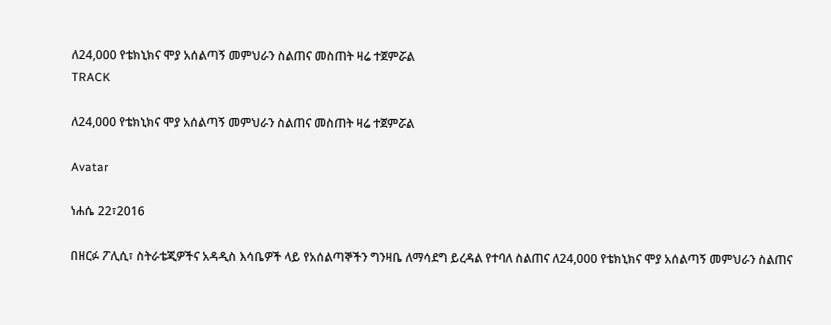ለ24,000 የቴክኒክና ሞያ አሰልጣኝ መምህራን ስልጠና መስጠት ዛሬ ተጀምሯል
TRACK

ለ24,000 የቴክኒክና ሞያ አሰልጣኝ መምህራን ስልጠና መስጠት ዛሬ ተጀምሯል

Avatar

ነሐሴ 22፣2016

በዘርፉ ፖሊሲ፣ ስትራቴጂዎችና አዳዲስ እሳቤዎች ላይ የአሰልጣኞችን ግንዛቤ ለማሳደግ ይረዳል የተባለ ስልጠና ለ24,000 የቴክኒክና ሞያ አሰልጣኝ መምህራን ስልጠና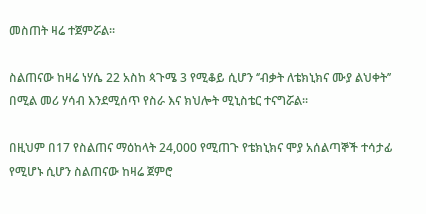መስጠት ዛሬ ተጀምሯል፡፡

ስልጠናው ከዛሬ ነሃሴ 22 አስከ ጳጉሜ 3 የሚቆይ ሲሆን ‘’ብቃት ለቴክኒክና ሙያ ልህቀት’’ በሚል መሪ ሃሳብ እንደሚሰጥ የስራ እና ክህሎት ሚኒስቴር ተናግሯል፡፡

በዚህም በ17 የስልጠና ማዕከላት 24,000 የሚጠጉ የቴክኒክና ሞያ አሰልጣኞች ተሳታፊ የሚሆኑ ሲሆን ስልጠናው ከዛሬ ጀምሮ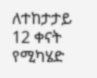ለተከታታይ 12 ቀናት የሚካሄድ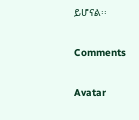ይሆናል፡፡

Comments

Avatar